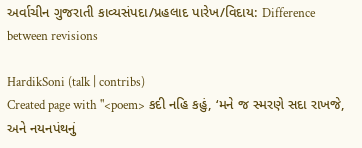અર્વાચીન ગુજરાતી કાવ્યસંપદા/પ્રહલાદ પારેખ/વિદાય: Difference between revisions

HardikSoni (talk | contribs)
Created page with "<poem> કદી નહિ કહું, ‘મને જ સ્મરણે સદા રાખજે, અને નયનપંથનું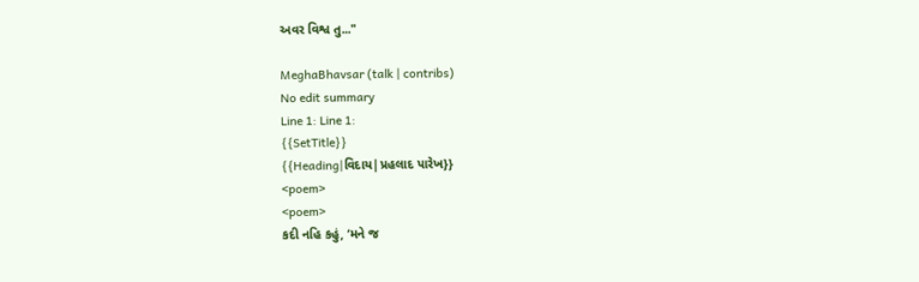અવર વિશ્વ તુ..."

MeghaBhavsar (talk | contribs)
No edit summary
Line 1: Line 1:
{{SetTitle}}
{{Heading|વિદાય|પ્રહલાદ પારેખ}}
<poem>
<poem>
કદી નહિ કહું, ‘મને જ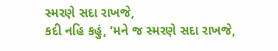સ્મરણે સદા રાખજે,
કદી નહિ કહું, ‘મને જ સ્મરણે સદા રાખજે,